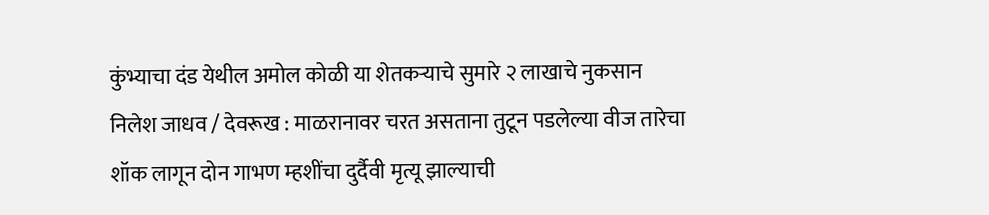कुंभ्याचा दंड येथील अमोल कोळी या शेतकऱ्याचे सुमारे २ लाखाचे नुकसान
निलेश जाधव / देवरूख : माळरानावर चरत असताना तुटून पडलेल्या वीज तारेचा शॉक लागून दोन गाभण म्हशींचा दुर्दैवी मृत्यू झाल्याची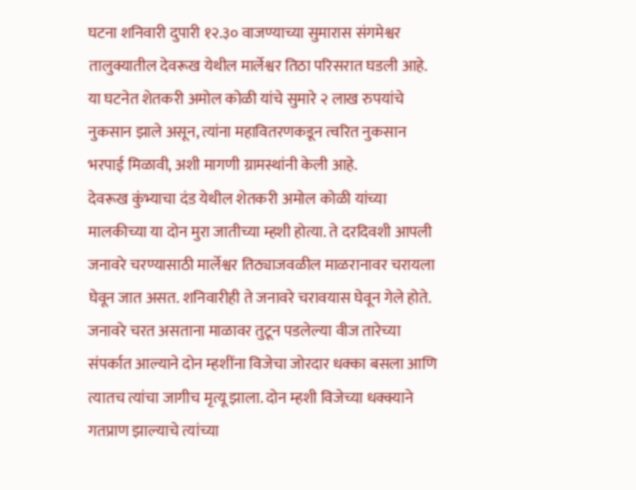घटना शनिवारी दुपारी १२.३० वाजण्याच्या सुमारास संगमेश्वर तालुक्यातील देवरूख येथील मार्लेश्वर तिठा परिसरात घडली आहे. या घटनेत शेतकरी अमोल कोळी यांचे सुमारे २ लाख रुपयांचे नुकसान झाले असून, त्यांना महावितरणकडून त्वरित नुकसान भरपाई मिळावी, अशी मागणी ग्रामस्थांनी केली आहे.
देवरूख कुंभ्याचा दंड येथील शेतकरी अमोल कोळी यांच्या मालकीच्या या दोन मुरा जातीच्या म्हशी होत्या. ते दरदिवशी आपली जनावरे चरण्यासाठी मार्लेश्वर तिठ्याजवळील माळरानावर चरायला घेवून जात असत. शनिवारीही ते जनावरे चरावयास घेवून गेले होते. जनावरे चरत असताना माळावर तुटून पडलेल्या वीज तारेच्या संपर्कात आल्याने दोन म्हशींना विजेचा जोरदार धक्का बसला आणि त्यातच त्यांचा जागीच मृत्यू झाला. दोन म्हशी विजेच्या धक्क्याने गतप्राण झाल्याचे त्यांच्या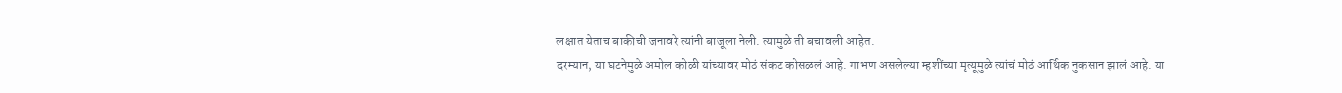लक्षात येताच बाकीची जनावरे त्यांनी बाजूला नेली. त्यामुळे ती बचावली आहेत.
दरम्यान, या घटनेमुळे अमोल कोळी यांच्यावर मोठं संकट कोसळलं आहे. गाभण असलेल्या म्हशींच्या मृत्यूमुळे त्यांचं मोठं आर्थिक नुकसान झालं आहे. या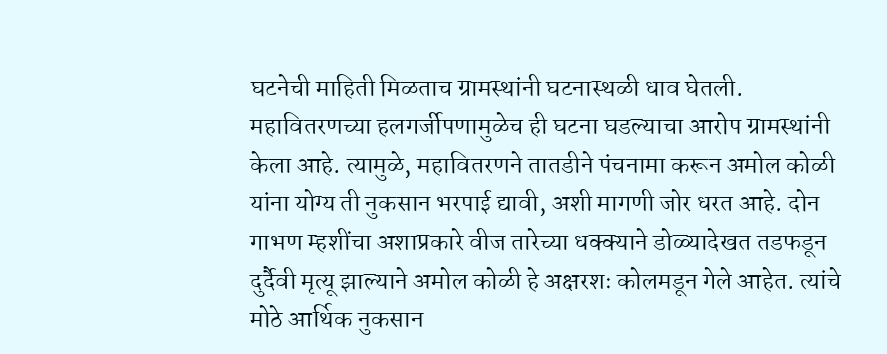घटनेची माहिती मिळताच ग्रामस्थांनी घटनास्थळी धाव घेतली. महावितरणच्या हलगर्जीपणामुळेच ही घटना घडल्याचा आरोप ग्रामस्थांनी केला आहे. त्यामुळे, महावितरणने तातडीने पंचनामा करून अमोल कोळी यांना योग्य ती नुकसान भरपाई द्यावी, अशी मागणी जोर धरत आहे. दोन गाभण म्हशींचा अशाप्रकारे वीज तारेच्या धक्क्याने डोळ्यादेखत तडफडून दुर्दैवी मृत्यू झाल्याने अमोल कोळी हे अक्षरशः कोलमडून गेले आहेत. त्यांचे मोठे आर्थिक नुकसान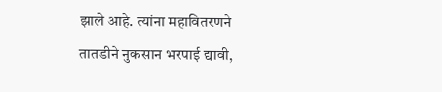झाले आहे. त्यांना महावितरणने तातडीने नुकसान भरपाई द्यावी,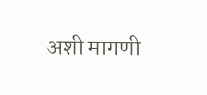अशी मागणी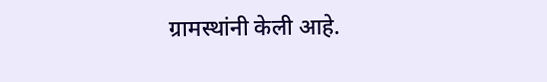ग्रामस्थांनी केली आहे.